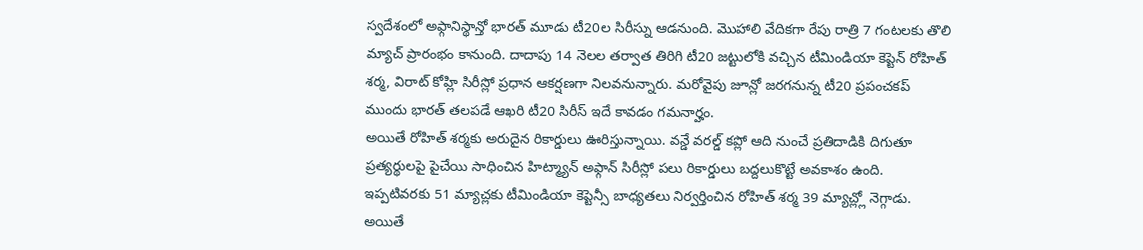స్వదేశంలో అఫ్గానిస్థాన్తో భారత్ మూడు టీ20ల సిరీస్ను ఆడనుంది. మొహాలి వేదికగా రేపు రాత్రి 7 గంటలకు తొలి మ్యాచ్ ప్రారంభం కానుంది. దాదాపు 14 నెలల తర్వాత తిరిగి టీ20 జట్టులోకి వచ్చిన టీమిండియా కెప్టెన్ రోహిత్ శర్మ, విరాట్ కోహ్లి సిరీస్లో ప్రధాన ఆకర్షణగా నిలవనున్నారు. మరోవైపు జూన్లో జరగనున్న టీ20 ప్రపంచకప్ ముందు భారత్ తలపడే ఆఖరి టీ20 సిరీస్ ఇదే కావడం గమనార్హం.
అయితే రోహిత్ శర్మకు అరుదైన రికార్డులు ఊరిస్తున్నాయి. వన్డే వరల్డ్ కప్లో ఆది నుంచే ప్రతిదాడికి దిగుతూ ప్రత్యర్థులపై పైచేయి సాధించిన హిట్మ్యాన్ అఫ్గాన్ సిరీస్లో పలు రికార్డులు బద్దలుకొట్టే అవకాశం ఉంది. ఇప్పటివరకు 51 మ్యాచ్లకు టీమిండియా కెప్టెన్సీ బాధ్యతలు నిర్వర్తించిన రోహిత్ శర్మ 39 మ్యాచ్ల్లో నెగ్గాడు. అయితే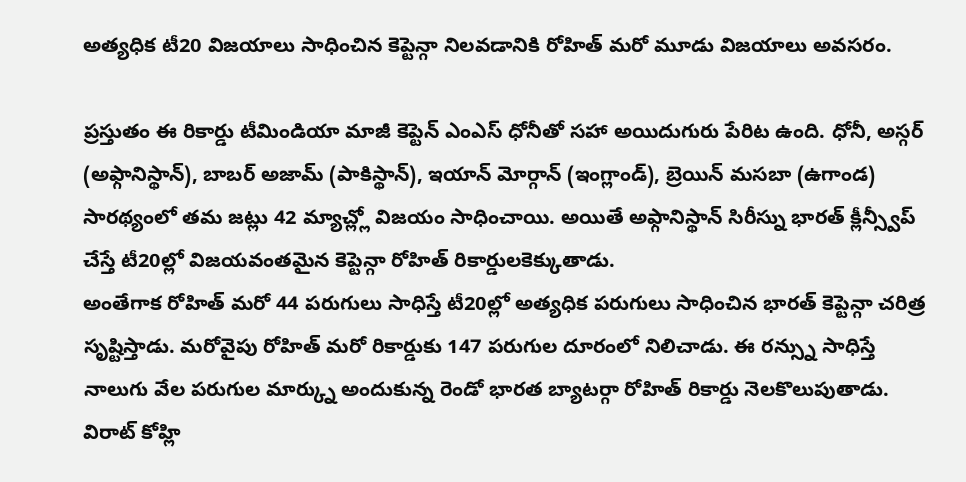అత్యధిక టీ20 విజయాలు సాధించిన కెప్టెన్గా నిలవడానికి రోహిత్ మరో మూడు విజయాలు అవసరం.

ప్రస్తుతం ఈ రికార్డు టీమిండియా మాజీ కెప్టెన్ ఎంఎస్ ధోనీతో సహా అయిదుగురు పేరిట ఉంది. ధోనీ, అస్గర్ (అఫ్గానిస్థాన్), బాబర్ అజామ్ (పాకిస్థాన్), ఇయాన్ మోర్గాన్ (ఇంగ్లాండ్), బ్రెయిన్ మసబా (ఉగాండ) సారథ్యంలో తమ జట్లు 42 మ్యాచ్ల్లో విజయం సాధించాయి. అయితే అఫ్గానిస్థాన్ సిరీస్ను భారత్ క్లీన్స్వీప్ చేస్తే టీ20ల్లో విజయవంతమైన కెప్టెన్గా రోహిత్ రికార్డులకెక్కుతాడు.
అంతేగాక రోహిత్ మరో 44 పరుగులు సాధిస్తే టీ20ల్లో అత్యధిక పరుగులు సాధించిన భారత్ కెప్టెన్గా చరిత్ర సృష్టిస్తాడు. మరోవైపు రోహిత్ మరో రికార్డుకు 147 పరుగుల దూరంలో నిలిచాడు. ఈ రన్స్ను సాధిస్తే నాలుగు వేల పరుగుల మార్క్ను అందుకున్న రెండో భారత బ్యాటర్గా రోహిత్ రికార్డు నెలకొలుపుతాడు. విరాట్ కోహ్లి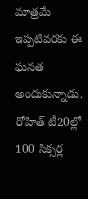మాత్రమే ఇప్పటివరకు ఈ ఘనత అందుకున్నాడు. రోహిత్ టీ20ల్లో 100 సిక్సర్ల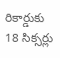రికార్డుకు 18 సిక్సర్లు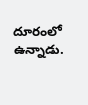దూరంలో ఉన్నాడు.